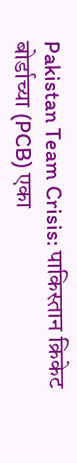Pakistan Team Crisis: पाकिस्तान क्रिकेट बोर्डाच्या (PCB) एका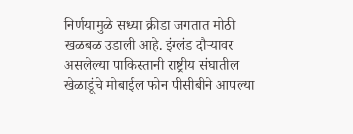निर्णयामुळे सध्या क्रीडा जगतात मोठी खळबळ उडाली आहे. इंग्लंड दौऱ्यावर असलेल्या पाकिस्तानी राष्ट्रीय संघातील खेळाडूंचे मोबाईल फोन पीसीबीने आपल्या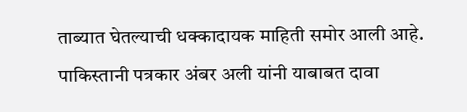ताब्यात घेतल्याची धक्कादायक माहिती समोर आली आहे. पाकिस्तानी पत्रकार अंबर अली यांनी याबाबत दावा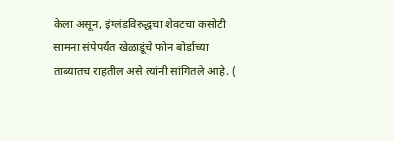केला असून, इंग्लंडविरुद्धचा शेवटचा कसोटी सामना संपेपर्यंत खेळाडूंचे फोन बोर्डाच्या ताब्यातच राहतील असे त्यांनी सांगितले आहे. (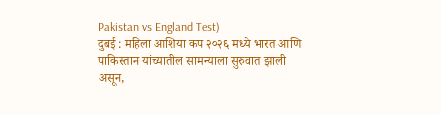Pakistan vs England Test)
दुबई : महिला आशिया कप २०२६ मध्ये भारत आणि पाकिस्तान यांच्यातील सामन्याला सुरुवात झाली असून,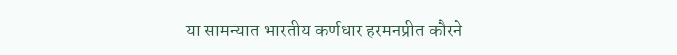या सामन्यात भारतीय कर्णधार हरमनप्रीत कौरने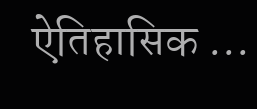ऐतिहासिक ...